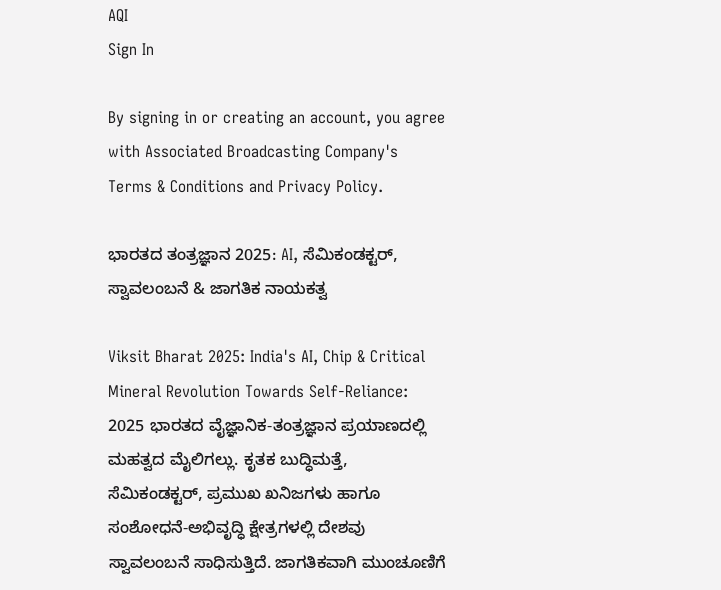AQI
Sign In

By signing in or creating an account, you agree with Associated Broadcasting Company's Terms & Conditions and Privacy Policy.

ಭಾರತದ ತಂತ್ರಜ್ಞಾನ 2025: AI, ಸೆಮಿಕಂಡಕ್ಟರ್, ಸ್ವಾವಲಂಬನೆ & ಜಾಗತಿಕ ನಾಯಕತ್ವ

Viksit Bharat 2025: India's AI, Chip & Critical Mineral Revolution Towards Self-Reliance: 2025 ಭಾರತದ ವೈಜ್ಞಾನಿಕ-ತಂತ್ರಜ್ಞಾನ ಪ್ರಯಾಣದಲ್ಲಿ ಮಹತ್ವದ ಮೈಲಿಗಲ್ಲು. ಕೃತಕ ಬುದ್ಧಿಮತ್ತೆ, ಸೆಮಿಕಂಡಕ್ಟರ್, ಪ್ರಮುಖ ಖನಿಜಗಳು ಹಾಗೂ ಸಂಶೋಧನೆ-ಅಭಿವೃದ್ಧಿ ಕ್ಷೇತ್ರಗಳಲ್ಲಿ ದೇಶವು ಸ್ವಾವಲಂಬನೆ ಸಾಧಿಸುತ್ತಿದೆ. ಜಾಗತಿಕವಾಗಿ ಮುಂಚೂಣಿಗೆ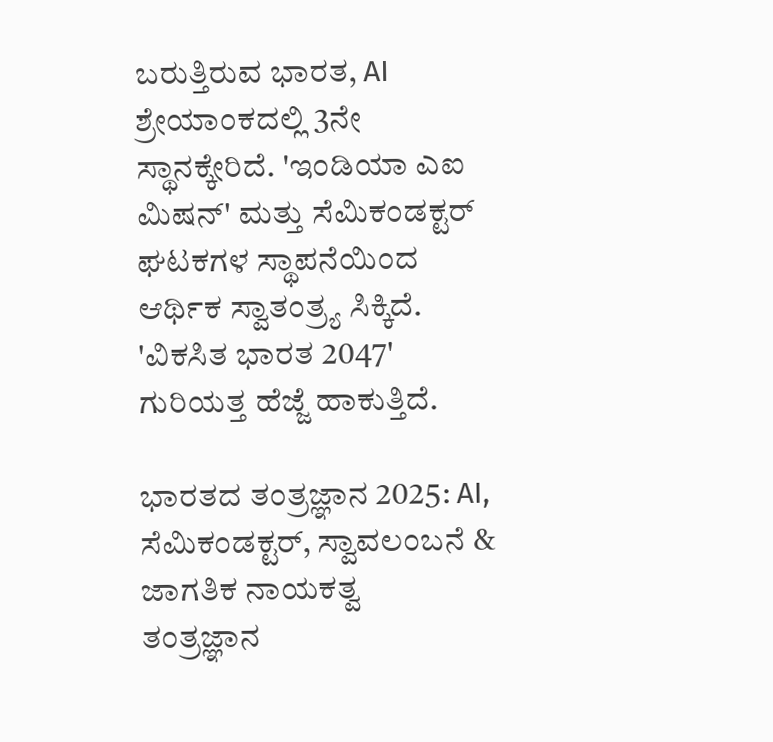ಬರುತ್ತಿರುವ ಭಾರತ, AI ಶ್ರೇಯಾಂಕದಲ್ಲಿ 3ನೇ ಸ್ಥಾನಕ್ಕೇರಿದೆ. 'ಇಂಡಿಯಾ ಎಐ ಮಿಷನ್' ಮತ್ತು ಸೆಮಿಕಂಡಕ್ಟರ್ ಘಟಕಗಳ ಸ್ಥಾಪನೆಯಿಂದ ಆರ್ಥಿಕ ಸ್ವಾತಂತ್ರ್ಯ ಸಿಕ್ಕಿದೆ. 'ವಿಕಸಿತ ಭಾರತ 2047' ಗುರಿಯತ್ತ ಹೆಜ್ಜೆ ಹಾಕುತ್ತಿದೆ.

ಭಾರತದ ತಂತ್ರಜ್ಞಾನ 2025: AI, ಸೆಮಿಕಂಡಕ್ಟರ್, ಸ್ವಾವಲಂಬನೆ & ಜಾಗತಿಕ ನಾಯಕತ್ವ
ತಂತ್ರಜ್ಞಾನ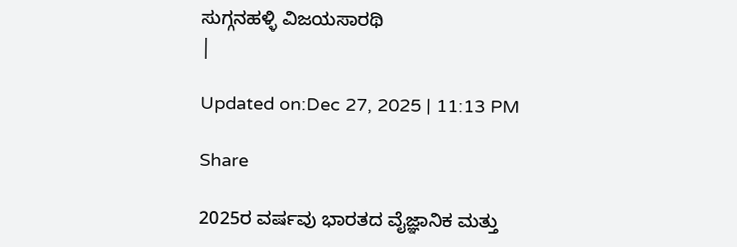ಸುಗ್ಗನಹಳ್ಳಿ ವಿಜಯಸಾರಥಿ
|

Updated on:Dec 27, 2025 | 11:13 PM

Share

2025ರ ವರ್ಷವು ಭಾರತದ ವೈಜ್ಞಾನಿಕ ಮತ್ತು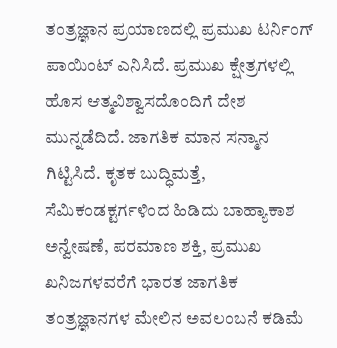ತಂತ್ರಜ್ಞಾನ ಪ್ರಯಾಣದಲ್ಲಿ ಪ್ರಮುಖ ಟರ್ನಿಂಗ್ ಪಾಯಿಂಟ್ ಎನಿಸಿದೆ. ಪ್ರಮುಖ ಕ್ಷೇತ್ರಗಳಲ್ಲಿ ಹೊಸ ಆತ್ಮವಿಶ್ವಾಸದೊಂದಿಗೆ ದೇಶ ಮುನ್ನಡೆದಿದೆ. ಜಾಗತಿಕ ಮಾನ ಸನ್ಮಾನ ಗಿಟ್ಟಿಸಿದೆ. ಕೃತಕ ಬುದ್ಧಿಮತ್ತೆ, ಸೆಮಿಕಂಡಕ್ಟರ್ಗಳಿಂದ ಹಿಡಿದು ಬಾಹ್ಯಾಕಾಶ ಅನ್ವೇಷಣೆ, ಪರಮಾಣ ಶಕ್ತಿ, ಪ್ರಮುಖ ಖನಿಜಗಳವರೆಗೆ ಭಾರತ ಜಾಗತಿಕ ತಂತ್ರಜ್ಞಾನಗಳ ಮೇಲಿನ ಅವಲಂಬನೆ ಕಡಿಮೆ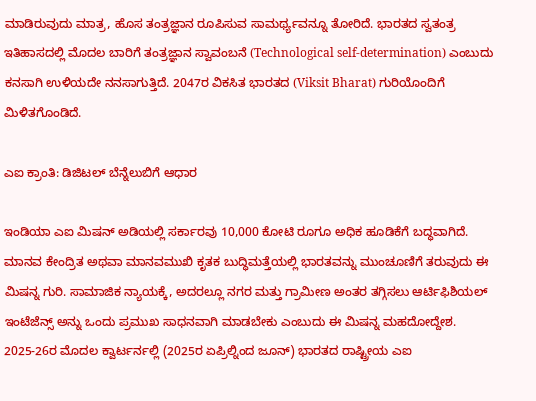ಮಾಡಿರುವುದು ಮಾತ್ರ, ಹೊಸ ತಂತ್ರಜ್ಞಾನ ರೂಪಿಸುವ ಸಾಮರ್ಥ್ಯವನ್ನೂ ತೋರಿದೆ. ಭಾರತದ ಸ್ವತಂತ್ರ ಇತಿಹಾಸದಲ್ಲಿ ಮೊದಲ ಬಾರಿಗೆ ತಂತ್ರಜ್ಞಾನ ಸ್ವಾವಂಬನೆ (Technological self-determination) ಎಂಬುದು ಕನಸಾಗಿ ಉಳಿಯದೇ ನನಸಾಗುತ್ತಿದೆ. 2047ರ ವಿಕಸಿತ ಭಾರತದ (Viksit Bharat) ಗುರಿಯೊಂದಿಗೆ ಮಿಳಿತಗೊಂಡಿದೆ.

ಎಐ ಕ್ರಾಂತಿ: ಡಿಜಿಟಲ್ ಬೆನ್ನೆಲುಬಿಗೆ ಆಧಾರ

ಇಂಡಿಯಾ ಎಐ ಮಿಷನ್ ಅಡಿಯಲ್ಲಿ ಸರ್ಕಾರವು 10,000 ಕೋಟಿ ರೂಗೂ ಅಧಿಕ ಹೂಡಿಕೆಗೆ ಬದ್ಧವಾಗಿದೆ. ಮಾನವ ಕೇಂದ್ರಿತ ಅಥವಾ ಮಾನವಮುಖಿ ಕೃತಕ ಬುದ್ಧಿಮತ್ತೆಯಲ್ಲಿ ಭಾರತವನ್ನು ಮುಂಚೂಣಿಗೆ ತರುವುದು ಈ ಮಿಷನ್ನ ಗುರಿ. ಸಾಮಾಜಿಕ ನ್ಯಾಯಕ್ಕೆ, ಅದರಲ್ಲೂ ನಗರ ಮತ್ತು ಗ್ರಾಮೀಣ ಅಂತರ ತಗ್ಗಿಸಲು ಆರ್ಟಿಫಿಶಿಯಲ್ ಇಂಟೆಜೆನ್ಸ್ ಅನ್ನು ಒಂದು ಪ್ರಮುಖ ಸಾಧನವಾಗಿ ಮಾಡಬೇಕು ಎಂಬುದು ಈ ಮಿಷನ್ನ ಮಹದೋದ್ದೇಶ. 2025-26ರ ಮೊದಲ ಕ್ವಾರ್ಟರ್ನಲ್ಲಿ (2025ರ ಏಪ್ರಿಲ್ನಿಂದ ಜೂನ್) ಭಾರತದ ರಾಷ್ಟ್ರೀಯ ಎಐ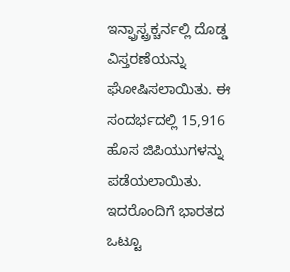ಇನ್ಫ್ರಾಸ್ಟ್ರಕ್ಚರ್ನಲ್ಲಿ ದೊಡ್ಡ ವಿಸ್ತರಣೆಯನ್ನು ಘೋಷಿಸಲಾಯಿತು. ಈ ಸಂದರ್ಭದಲ್ಲಿ 15,916 ಹೊಸ ಜಿಪಿಯುಗಳನ್ನು ಪಡೆಯಲಾಯಿತು. ಇದರೊಂದಿಗೆ ಭಾರತದ ಒಟ್ಟೂ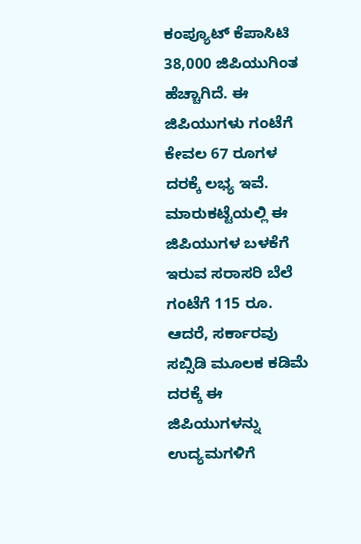ಕಂಪ್ಯೂಟ್ ಕೆಪಾಸಿಟಿ 38,000 ಜಿಪಿಯುಗಿಂತ ಹೆಚ್ಚಾಗಿದೆ. ಈ ಜಿಪಿಯುಗಳು ಗಂಟೆಗೆ ಕೇವಲ 67 ರೂಗಳ ದರಕ್ಕೆ ಲಭ್ಯ ಇವೆ. ಮಾರುಕಟ್ಟೆಯಲ್ಲಿ ಈ ಜಿಪಿಯುಗಳ ಬಳಕೆಗೆ ಇರುವ ಸರಾಸರಿ ಬೆಲೆ ಗಂಟೆಗೆ 115 ರೂ. ಆದರೆ, ಸರ್ಕಾರವು ಸಬ್ಸಿಡಿ ಮೂಲಕ ಕಡಿಮೆ ದರಕ್ಕೆ ಈ ಜಿಪಿಯುಗಳನ್ನು ಉದ್ಯಮಗಳಿಗೆ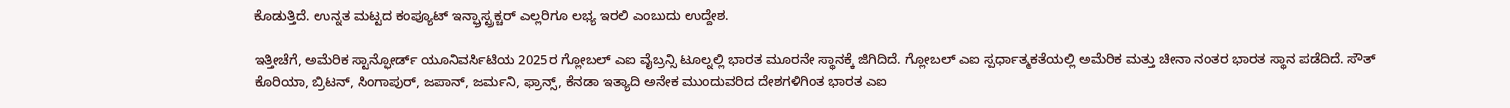ಕೊಡುತ್ತಿದೆ. ಉನ್ನತ ಮಟ್ಟದ ಕಂಪ್ಯೂಟ್ ಇನ್ಫ್ರಾಸ್ಟ್ರಕ್ಚರ್ ಎಲ್ಲರಿಗೂ ಲಭ್ಯ ಇರಲಿ ಎಂಬುದು ಉದ್ದೇಶ.

ಇತ್ತೀಚೆಗೆ, ಅಮೆರಿಕ ಸ್ಟಾನ್ಫೋರ್ಡ್ ಯೂನಿವರ್ಸಿಟಿಯ 2025ರ ಗ್ಲೋಬಲ್ ಎಐ ವೈಬ್ರನ್ಸಿ ಟೂಲ್ನಲ್ಲಿ ಭಾರತ ಮೂರನೇ ಸ್ಥಾನಕ್ಕೆ ಜಿಗಿದಿದೆ. ಗ್ಲೋಬಲ್ ಎಐ ಸ್ಪರ್ಧಾತ್ಮಕತೆಯಲ್ಲಿ ಅಮೆರಿಕ ಮತ್ತು ಚೀನಾ ನಂತರ ಭಾರತ ಸ್ಥಾನ ಪಡೆದಿದೆ. ಸೌತ್ ಕೊರಿಯಾ, ಬ್ರಿಟನ್, ಸಿಂಗಾಪುರ್, ಜಪಾನ್, ಜರ್ಮನಿ, ಫ್ರಾನ್ಸ್, ಕೆನಡಾ ಇತ್ಯಾದಿ ಅನೇಕ ಮುಂದುವರಿದ ದೇಶಗಳಿಗಿಂತ ಭಾರತ ಎಐ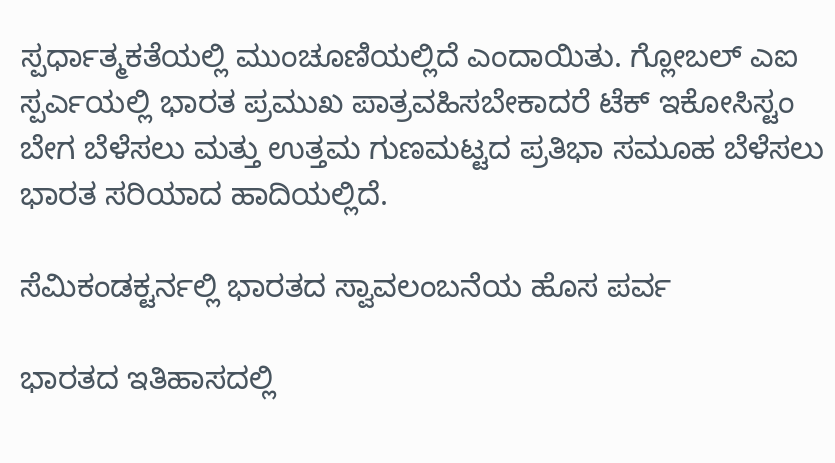ಸ್ಪರ್ಧಾತ್ಮಕತೆಯಲ್ಲಿ ಮುಂಚೂಣಿಯಲ್ಲಿದೆ ಎಂದಾಯಿತು. ಗ್ಲೋಬಲ್ ಎಐ ಸ್ಪರ್ಎಯಲ್ಲಿ ಭಾರತ ಪ್ರಮುಖ ಪಾತ್ರವಹಿಸಬೇಕಾದರೆ ಟೆಕ್ ಇಕೋಸಿಸ್ಟಂ ಬೇಗ ಬೆಳೆಸಲು ಮತ್ತು ಉತ್ತಮ ಗುಣಮಟ್ಟದ ಪ್ರತಿಭಾ ಸಮೂಹ ಬೆಳೆಸಲು ಭಾರತ ಸರಿಯಾದ ಹಾದಿಯಲ್ಲಿದೆ.

ಸೆಮಿಕಂಡಕ್ಟರ್ನಲ್ಲಿ ಭಾರತದ ಸ್ವಾವಲಂಬನೆಯ ಹೊಸ ಪರ್ವ

ಭಾರತದ ಇತಿಹಾಸದಲ್ಲಿ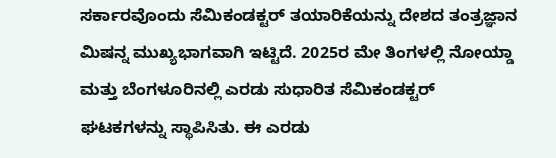ಸರ್ಕಾರವೊಂದು ಸೆಮಿಕಂಡಕ್ಟರ್ ತಯಾರಿಕೆಯನ್ನು ದೇಶದ ತಂತ್ರಜ್ಞಾನ ಮಿಷನ್ನ ಮುಖ್ಯಭಾಗವಾಗಿ ಇಟ್ಟಿದೆ. 2025ರ ಮೇ ತಿಂಗಳಲ್ಲಿ ನೋಯ್ಡಾ ಮತ್ತು ಬೆಂಗಳೂರಿನಲ್ಲಿ ಎರಡು ಸುಧಾರಿತ ಸೆಮಿಕಂಡಕ್ಟರ್ ಘಟಕಗಳನ್ನು ಸ್ಥಾಪಿಸಿತು. ಈ ಎರಡು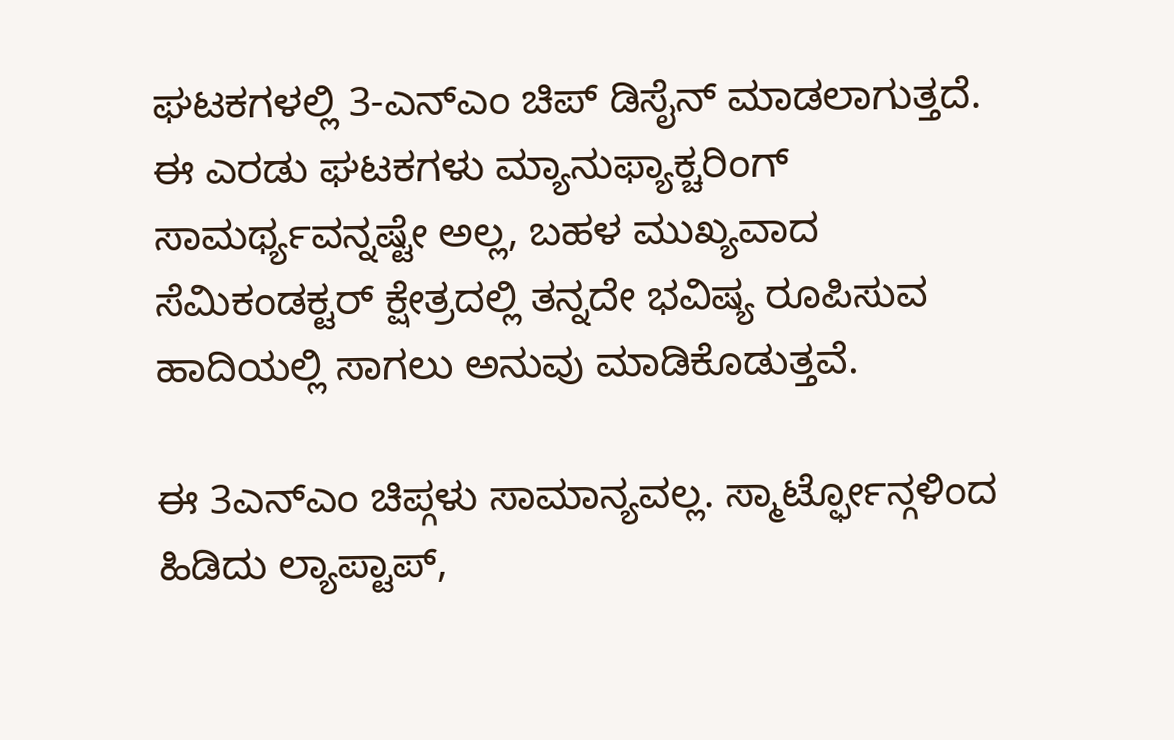ಘಟಕಗಳಲ್ಲಿ 3-ಎನ್ಎಂ ಚಿಪ್ ಡಿಸೈನ್ ಮಾಡಲಾಗುತ್ತದೆ. ಈ ಎರಡು ಘಟಕಗಳು ಮ್ಯಾನುಫ್ಯಾಕ್ಚರಿಂಗ್ ಸಾಮರ್ಥ್ಯವನ್ನಷ್ಟೇ ಅಲ್ಲ, ಬಹಳ ಮುಖ್ಯವಾದ ಸೆಮಿಕಂಡಕ್ಟರ್ ಕ್ಷೇತ್ರದಲ್ಲಿ ತನ್ನದೇ ಭವಿಷ್ಯ ರೂಪಿಸುವ ಹಾದಿಯಲ್ಲಿ ಸಾಗಲು ಅನುವು ಮಾಡಿಕೊಡುತ್ತವೆ.

ಈ 3ಎನ್ಎಂ ಚಿಪ್ಗಳು ಸಾಮಾನ್ಯವಲ್ಲ. ಸ್ಮಾರ್ಟ್ಫೋನ್ಗಳಿಂದ ಹಿಡಿದು ಲ್ಯಾಪ್ಟಾಪ್,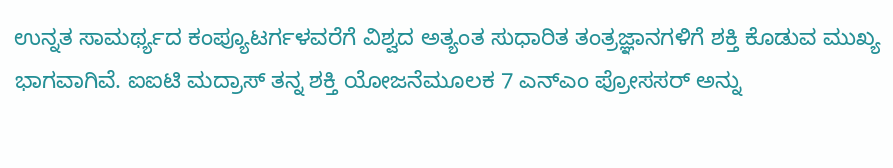ಉನ್ನತ ಸಾಮರ್ಥ್ಯದ ಕಂಪ್ಯೂಟರ್ಗಳವರೆಗೆ ವಿಶ್ವದ ಅತ್ಯಂತ ಸುಧಾರಿತ ತಂತ್ರಜ್ಞಾನಗಳಿಗೆ ಶಕ್ತಿ ಕೊಡುವ ಮುಖ್ಯ ಭಾಗವಾಗಿವೆ. ಐಐಟಿ ಮದ್ರಾಸ್ ತನ್ನ ಶಕ್ತಿ ಯೋಜನೆಮೂಲಕ 7 ಎನ್ಎಂ ಪ್ರೋಸಸರ್ ಅನ್ನು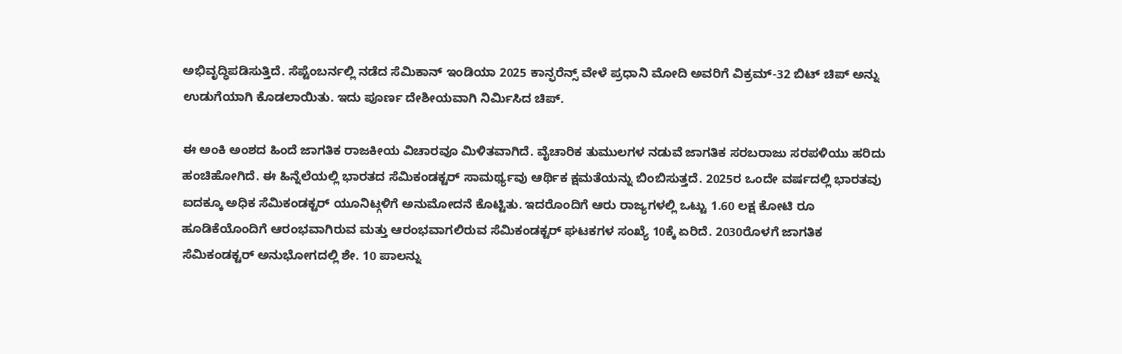ಅಭಿವೃದ್ಧಿಪಡಿಸುತ್ತಿದೆ. ಸೆಪ್ಟೆಂಬರ್ನಲ್ಲಿ ನಡೆದ ಸೆಮಿಕಾನ್ ಇಂಡಿಯಾ 2025 ಕಾನ್ಫರೆನ್ಸ್ ವೇಳೆ ಪ್ರಧಾನಿ ಮೋದಿ ಅವರಿಗೆ ವಿಕ್ರಮ್-32 ಬಿಟ್ ಚಿಪ್ ಅನ್ನು ಉಡುಗೆಯಾಗಿ ಕೊಡಲಾಯಿತು. ಇದು ಪೂರ್ಣ ದೇಶೀಯವಾಗಿ ನಿರ್ಮಿಸಿದ ಚಿಪ್.

ಈ ಅಂಕಿ ಅಂಶದ ಹಿಂದೆ ಜಾಗತಿಕ ರಾಜಕೀಯ ವಿಚಾರವೂ ಮಿಳಿತವಾಗಿದೆ. ವೈಚಾರಿಕ ತುಮುಲಗಳ ನಡುವೆ ಜಾಗತಿಕ ಸರಬರಾಜು ಸರಪಳಿಯು ಹರಿದು ಹಂಚಿಹೋಗಿದೆ. ಈ ಹಿನ್ನೆಲೆಯಲ್ಲಿ ಭಾರತದ ಸೆಮಿಕಂಡಕ್ಟರ್ ಸಾಮರ್ಥ್ಯವು ಆರ್ಥಿಕ ಕ್ಷಮತೆಯನ್ನು ಬಿಂಬಿಸುತ್ತದೆ. 2025ರ ಒಂದೇ ವರ್ಷದಲ್ಲಿ ಭಾರತವು ಐದಕ್ಕೂ ಅಧಿಕ ಸೆಮಿಕಂಡಕ್ಟರ್ ಯೂನಿಟ್ಗಳಿಗೆ ಅನುಮೋದನೆ ಕೊಟ್ಟಿತು. ಇದರೊಂದಿಗೆ ಆರು ರಾಜ್ಯಗಳಲ್ಲಿ ಒಟ್ಟು 1.60 ಲಕ್ಷ ಕೋಟಿ ರೂ ಹೂಡಿಕೆಯೊಂದಿಗೆ ಆರಂಭವಾಗಿರುವ ಮತ್ತು ಆರಂಭವಾಗಲಿರುವ ಸೆಮಿಕಂಡಕ್ಟರ್ ಘಟಕಗಳ ಸಂಖ್ಯೆ 10ಕ್ಕೆ ಏರಿದೆ. 2030ರೊಳಗೆ ಜಾಗತಿಕ ಸೆಮಿಕಂಡಕ್ಟರ್ ಅನುಭೋಗದಲ್ಲಿ ಶೇ. 10 ಪಾಲನ್ನು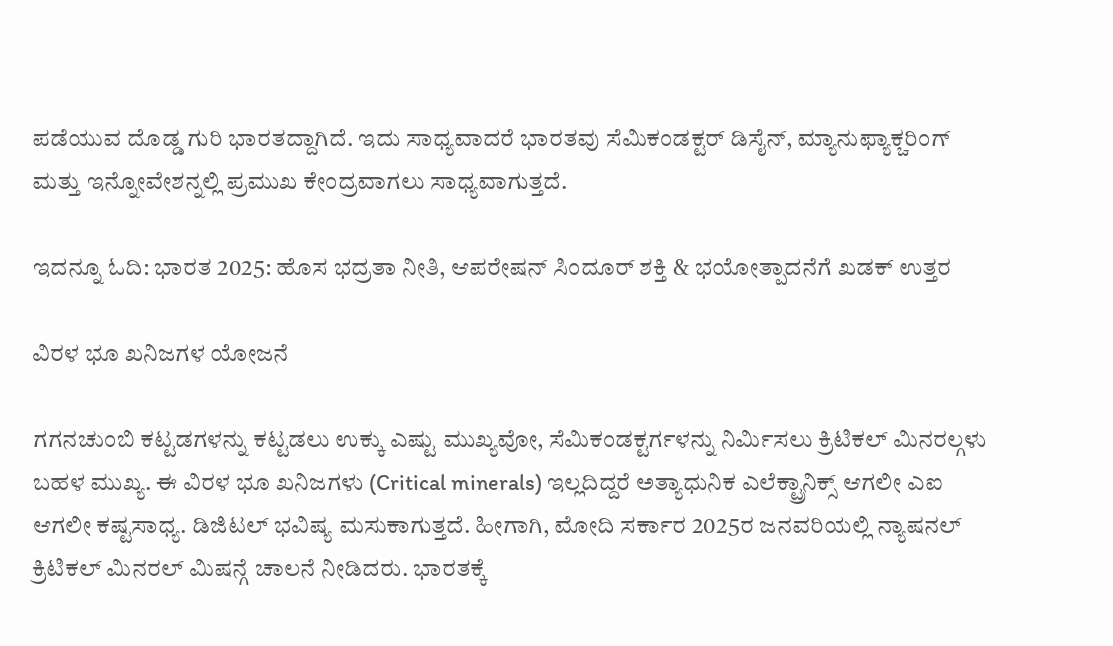ಪಡೆಯುವ ದೊಡ್ಡ ಗುರಿ ಭಾರತದ್ದಾಗಿದೆ. ಇದು ಸಾಧ್ಯವಾದರೆ ಭಾರತವು ಸೆಮಿಕಂಡಕ್ಟರ್ ಡಿಸೈನ್, ಮ್ಯಾನುಫ್ಯಾಕ್ಚರಿಂಗ್ ಮತ್ತು ಇನ್ನೋವೇಶನ್ನಲ್ಲಿ ಪ್ರಮುಖ ಕೇಂದ್ರವಾಗಲು ಸಾಧ್ಯವಾಗುತ್ತದೆ.

ಇದನ್ನೂ ಓದಿ: ಭಾರತ 2025: ಹೊಸ ಭದ್ರತಾ ನೀತಿ, ಆಪರೇಷನ್ ಸಿಂದೂರ್ ಶಕ್ತಿ & ಭಯೋತ್ಪಾದನೆಗೆ ಖಡಕ್ ಉತ್ತರ

ವಿರಳ ಭೂ ಖನಿಜಗಳ ಯೋಜನೆ

ಗಗನಚುಂಬಿ ಕಟ್ಟಡಗಳನ್ನು ಕಟ್ಟಡಲು ಉಕ್ಕು ಎಷ್ಟು ಮುಖ್ಯವೋ, ಸೆಮಿಕಂಡಕ್ಟರ್ಗಳನ್ನು ನಿರ್ಮಿಸಲು ಕ್ರಿಟಿಕಲ್ ಮಿನರಲ್ಗಳು ಬಹಳ ಮುಖ್ಯ. ಈ ವಿರಳ ಭೂ ಖನಿಜಗಳು (Critical minerals) ಇಲ್ಲದಿದ್ದರೆ ಅತ್ಯಾಧುನಿಕ ಎಲೆಕ್ಟ್ರಾನಿಕ್ಸ್ ಆಗಲೀ ಎಐ ಆಗಲೀ ಕಷ್ಟಸಾಧ್ಯ. ಡಿಜಿಟಲ್ ಭವಿಷ್ಯ ಮಸುಕಾಗುತ್ತದೆ. ಹೀಗಾಗಿ, ಮೋದಿ ಸರ್ಕಾರ 2025ರ ಜನವರಿಯಲ್ಲಿ ನ್ಯಾಷನಲ್ ಕ್ರಿಟಿಕಲ್ ಮಿನರಲ್ ಮಿಷನ್ಗೆ ಚಾಲನೆ ನೀಡಿದರು. ಭಾರತಕ್ಕೆ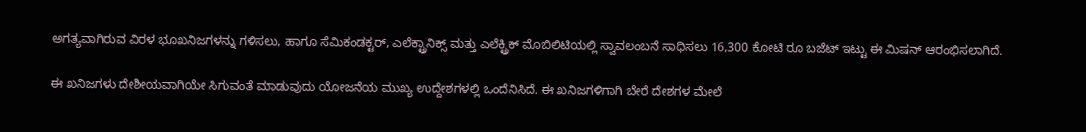ಅಗತ್ಯವಾಗಿರುವ ವಿರಳ ಭೂಖನಿಜಗಳನ್ನು ಗಳಿಸಲು, ಹಾಗೂ ಸೆಮಿಕಂಡಕ್ಟರ್, ಎಲೆಕ್ಟ್ರಾನಿಕ್ಸ್ ಮತ್ತು ಎಲೆಕ್ಟ್ರಿಕ್ ಮೊಬಿಲಿಟಿಯಲ್ಲಿ ಸ್ವಾವಲಂಬನೆ ಸಾಧಿಸಲು 16,300 ಕೋಟಿ ರೂ ಬಜೆಟ್ ಇಟ್ಟು ಈ ಮಿಷನ್ ಆರಂಭಿಸಲಾಗಿದೆ.

ಈ ಖನಿಜಗಳು ದೇಶೀಯವಾಗಿಯೇ ಸಿಗುವಂತೆ ಮಾಡುವುದು ಯೋಜನೆಯ ಮುಖ್ಯ ಉದ್ದೇಶಗಳಲ್ಲಿ ಒಂದೆನಿಸಿದೆ. ಈ ಖನಿಜಗಳಿಗಾಗಿ ಬೇರೆ ದೇಶಗಳ ಮೇಲೆ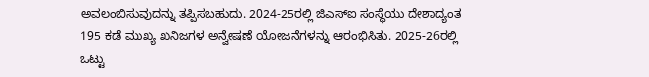ಅವಲಂಬಿಸುವುದನ್ನು ತಪ್ಪಿಸಬಹುದು. 2024-25ರಲ್ಲಿ ಜಿಎಸ್ಐ ಸಂಸ್ಥೆಯು ದೇಶಾದ್ಯಂತ 195 ಕಡೆ ಮುಖ್ಯ ಖನಿಜಗಳ ಅನ್ವೇಷಣೆ ಯೋಜನೆಗಳನ್ನು ಆರಂಭಿಸಿತು. 2025-26ರಲ್ಲಿ ಒಟ್ಟು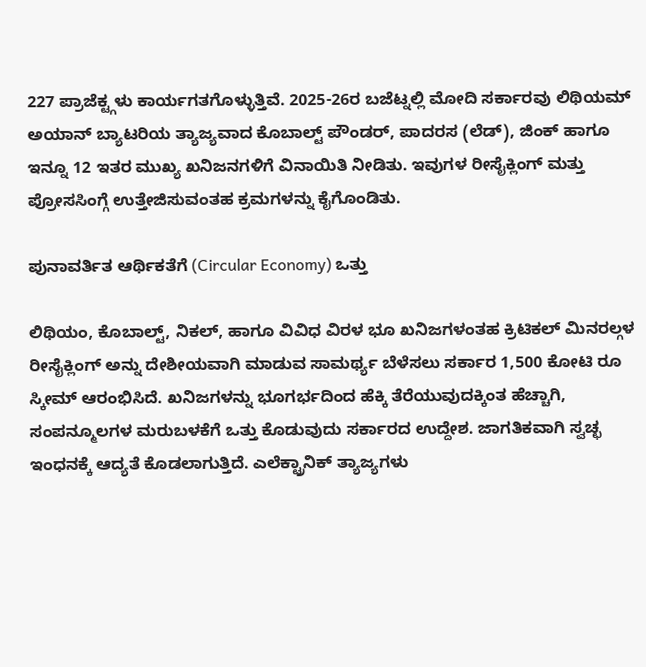227 ಪ್ರಾಜೆಕ್ಟ್ಗಳು ಕಾರ್ಯಗತಗೊಳ್ಳುತ್ತಿವೆ. 2025-26ರ ಬಜೆಟ್ನಲ್ಲಿ ಮೋದಿ ಸರ್ಕಾರವು ಲಿಥಿಯಮ್ ಅಯಾನ್ ಬ್ಯಾಟರಿಯ ತ್ಯಾಜ್ಯವಾದ ಕೊಬಾಲ್ಟ್ ಪೌಂಡರ್, ಪಾದರಸ (ಲೆಡ್), ಜಿಂಕ್ ಹಾಗೂ ಇನ್ನೂ 12 ಇತರ ಮುಖ್ಯ ಖನಿಜನಗಳಿಗೆ ವಿನಾಯಿತಿ ನೀಡಿತು. ಇವುಗಳ ರೀಸೈಕ್ಲಿಂಗ್ ಮತ್ತು ಪ್ರೋಸಸಿಂಗ್ಗೆ ಉತ್ತೇಜಿಸುವಂತಹ ಕ್ರಮಗಳನ್ನು ಕೈಗೊಂಡಿತು.

ಪುನಾವರ್ತಿತ ಆರ್ಥಿಕತೆಗೆ (Circular Economy) ಒತ್ತು

ಲಿಥಿಯಂ, ಕೊಬಾಲ್ಟ್, ನಿಕಲ್, ಹಾಗೂ ವಿವಿಧ ವಿರಳ ಭೂ ಖನಿಜಗಳಂತಹ ಕ್ರಿಟಿಕಲ್ ಮಿನರಲ್ಗಳ ರೀಸೈಕ್ಲಿಂಗ್ ಅನ್ನು ದೇಶೀಯವಾಗಿ ಮಾಡುವ ಸಾಮರ್ಥ್ಯ ಬೆಳೆಸಲು ಸರ್ಕಾರ 1,500 ಕೋಟಿ ರೂ ಸ್ಕೀಮ್ ಆರಂಭಿಸಿದೆ. ಖನಿಜಗಳನ್ನು ಭೂಗರ್ಭದಿಂದ ಹೆಕ್ಕಿ ತೆರೆಯುವುದಕ್ಕಿಂತ ಹೆಚ್ಚಾಗಿ, ಸಂಪನ್ಮೂಲಗಳ ಮರುಬಳಕೆಗೆ ಒತ್ತು ಕೊಡುವುದು ಸರ್ಕಾರದ ಉದ್ದೇಶ. ಜಾಗತಿಕವಾಗಿ ಸ್ವಚ್ಛ ಇಂಧನಕ್ಕೆ ಆದ್ಯತೆ ಕೊಡಲಾಗುತ್ತಿದೆ. ಎಲೆಕ್ಟ್ರಾನಿಕ್ ತ್ಯಾಜ್ಯಗಳು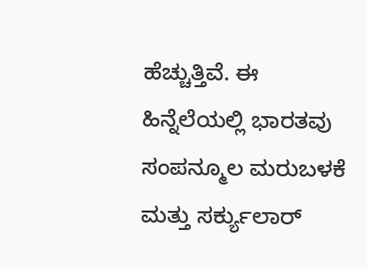ಹೆಚ್ಚುತ್ತಿವೆ. ಈ ಹಿನ್ನೆಲೆಯಲ್ಲಿ ಭಾರತವು ಸಂಪನ್ಮೂಲ ಮರುಬಳಕೆ ಮತ್ತು ಸರ್ಕ್ಯುಲಾರ್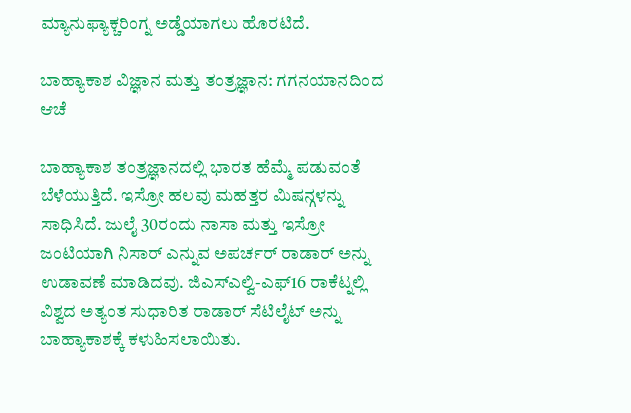ಮ್ಯಾನುಫ್ಯಾಕ್ಚರಿಂಗ್ನ ಅಡ್ಡೆಯಾಗಲು ಹೊರಟಿದೆ.

ಬಾಹ್ಯಾಕಾಶ ವಿಜ್ಞಾನ ಮತ್ತು ತಂತ್ರಜ್ಞಾನ: ಗಗನಯಾನದಿಂದ ಆಚೆ

ಬಾಹ್ಯಾಕಾಶ ತಂತ್ರಜ್ಞಾನದಲ್ಲಿ ಭಾರತ ಹೆಮ್ಮೆ ಪಡುವಂತೆ ಬೆಳೆಯುತ್ತಿದೆ. ಇಸ್ರೋ ಹಲವು ಮಹತ್ತರ ಮಿಷನ್ಗಳನ್ನು ಸಾಧಿಸಿದೆ. ಜುಲೈ 30ರಂದು ನಾಸಾ ಮತ್ತು ಇಸ್ರೋ ಜಂಟಿಯಾಗಿ ನಿಸಾರ್ ಎನ್ನುವ ಅಪರ್ಚರ್ ರಾಡಾರ್ ಅನ್ನು ಉಡಾವಣೆ ಮಾಡಿದವು. ಜಿಎಸ್ಎಲ್ವಿ-ಎಫ್16 ರಾಕೆಟ್ನಲ್ಲಿ ವಿಶ್ವದ ಅತ್ಯಂತ ಸುಧಾರಿತ ರಾಡಾರ್ ಸೆಟಿಲೈಟ್ ಅನ್ನು ಬಾಹ್ಯಾಕಾಶಕ್ಕೆ ಕಳುಹಿಸಲಾಯಿತು.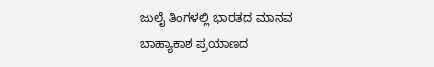ಜುಲೈ ತಿಂಗಳಲ್ಲಿ ಭಾರತದ ಮಾನವ ಬಾಹ್ಯಾಕಾಶ ಪ್ರಯಾಣದ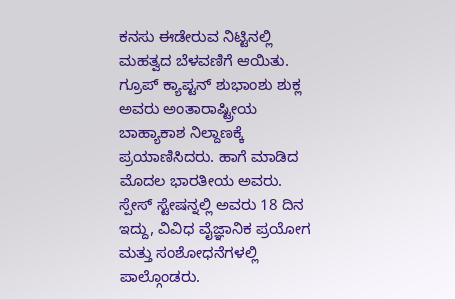ಕನಸು ಈಡೇರುವ ನಿಟ್ಟಿನಲ್ಲಿ ಮಹತ್ವದ ಬೆಳವಣಿಗೆ ಆಯಿತು. ಗ್ರೂಪ್ ಕ್ಯಾಪ್ಟನ್ ಶುಭಾಂಶು ಶುಕ್ಲ ಅವರು ಅಂತಾರಾಷ್ಟ್ರೀಯ ಬಾಹ್ಯಾಕಾಶ ನಿಲ್ದಾಣಕ್ಕೆ ಪ್ರಯಾಣಿಸಿದರು. ಹಾಗೆ ಮಾಡಿದ ಮೊದಲ ಭಾರತೀಯ ಅವರು. ಸ್ಪೇಸ್ ಸ್ಟೇಷನ್ನಲ್ಲಿ ಅವರು 18 ದಿನ ಇದ್ದು, ವಿವಿಧ ವೈಜ್ಞಾನಿಕ ಪ್ರಯೋಗ ಮತ್ತು ಸಂಶೋಧನೆಗಳಲ್ಲಿ ಪಾಲ್ಗೊಂಡರು.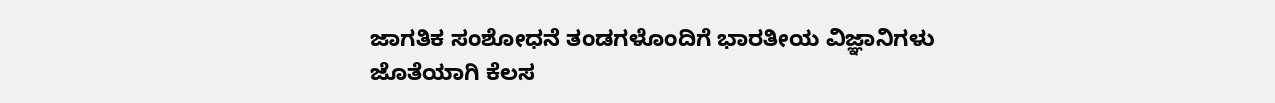ಜಾಗತಿಕ ಸಂಶೋಧನೆ ತಂಡಗಳೊಂದಿಗೆ ಭಾರತೀಯ ವಿಜ್ಞಾನಿಗಳು ಜೊತೆಯಾಗಿ ಕೆಲಸ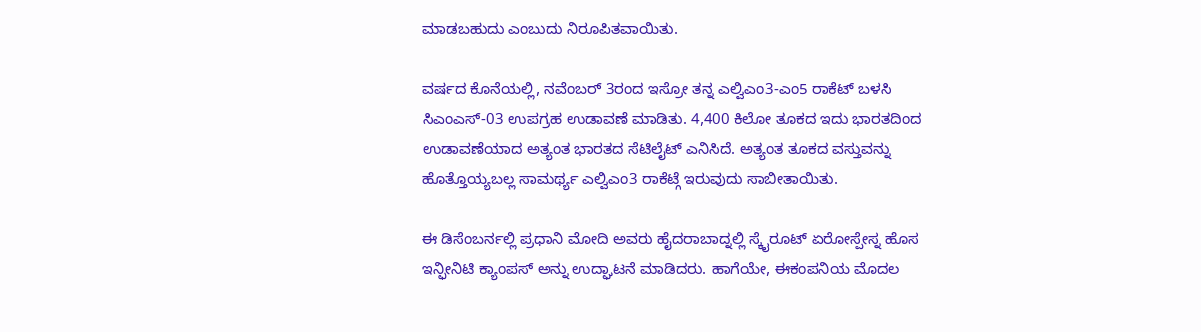ಮಾಡಬಹುದು ಎಂಬುದು ನಿರೂಪಿತವಾಯಿತು.

ವರ್ಷದ ಕೊನೆಯಲ್ಲಿ, ನವೆಂಬರ್ 3ರಂದ ಇಸ್ರೋ ತನ್ನ ಎಲ್ವಿಎಂ3-ಎಂ5 ರಾಕೆಟ್ ಬಳಸಿ ಸಿಎಂಎಸ್-03 ಉಪಗ್ರಹ ಉಡಾವಣೆ ಮಾಡಿತು. 4,400 ಕಿಲೋ ತೂಕದ ಇದು ಭಾರತದಿಂದ ಉಡಾವಣೆಯಾದ ಅತ್ಯಂತ ಭಾರತದ ಸೆಟಿಲೈಟ್ ಎನಿಸಿದೆ. ಅತ್ಯಂತ ತೂಕದ ವಸ್ತುವನ್ನು ಹೊತ್ತೊಯ್ಯಬಲ್ಲ ಸಾಮರ್ಥ್ಯ ಎಲ್ವಿಎಂ3 ರಾಕೆಟ್ಗೆ ಇರುವುದು ಸಾಬೀತಾಯಿತು.

ಈ ಡಿಸೆಂಬರ್ನಲ್ಲಿ ಪ್ರಧಾನಿ ಮೋದಿ ಅವರು ಹೈದರಾಬಾದ್ನಲ್ಲಿ ಸ್ಕೈರೂಟ್ ಏರೋಸ್ಪೇಸ್ನ ಹೊಸ ಇನ್ಫೀನಿಟಿ ಕ್ಯಾಂಪಸ್ ಅನ್ನು ಉದ್ಘಾಟನೆ ಮಾಡಿದರು. ಹಾಗೆಯೇ, ಈಕಂಪನಿಯ ಮೊದಲ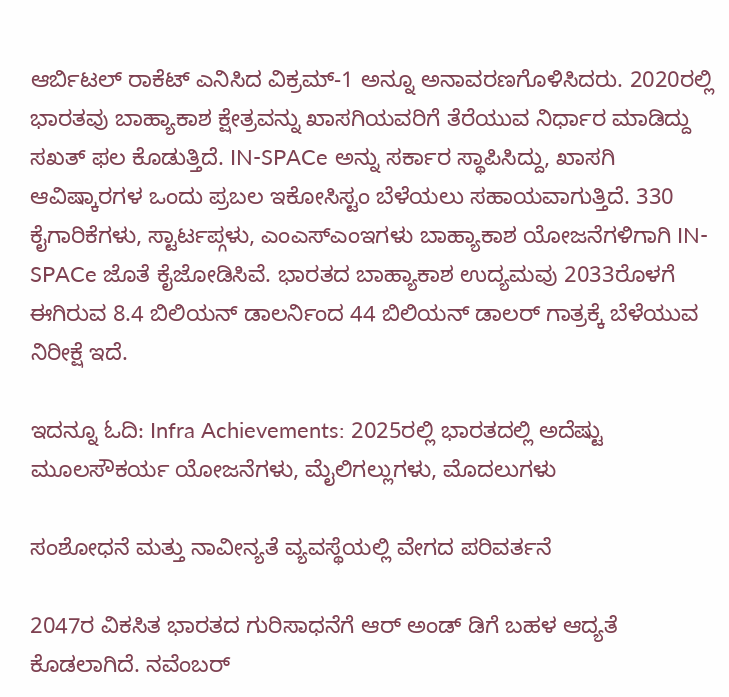ಆರ್ಬಿಟಲ್ ರಾಕೆಟ್ ಎನಿಸಿದ ವಿಕ್ರಮ್-1 ಅನ್ನೂ ಅನಾವರಣಗೊಳಿಸಿದರು. 2020ರಲ್ಲಿ ಭಾರತವು ಬಾಹ್ಯಾಕಾಶ ಕ್ಷೇತ್ರವನ್ನು ಖಾಸಗಿಯವರಿಗೆ ತೆರೆಯುವ ನಿರ್ಧಾರ ಮಾಡಿದ್ದು ಸಖತ್ ಫಲ ಕೊಡುತ್ತಿದೆ. IN-SPACe ಅನ್ನು ಸರ್ಕಾರ ಸ್ಥಾಪಿಸಿದ್ದು, ಖಾಸಗಿ ಆವಿಷ್ಕಾರಗಳ ಒಂದು ಪ್ರಬಲ ಇಕೋಸಿಸ್ಟಂ ಬೆಳೆಯಲು ಸಹಾಯವಾಗುತ್ತಿದೆ. 330 ಕೈಗಾರಿಕೆಗಳು, ಸ್ಟಾರ್ಟಪ್ಗಳು, ಎಂಎಸ್ಎಂಇಗಳು ಬಾಹ್ಯಾಕಾಶ ಯೋಜನೆಗಳಿಗಾಗಿ IN-SPACe ಜೊತೆ ಕೈಜೋಡಿಸಿವೆ. ಭಾರತದ ಬಾಹ್ಯಾಕಾಶ ಉದ್ಯಮವು 2033ರೊಳಗೆ ಈಗಿರುವ 8.4 ಬಿಲಿಯನ್ ಡಾಲರ್ನಿಂದ 44 ಬಿಲಿಯನ್ ಡಾಲರ್ ಗಾತ್ರಕ್ಕೆ ಬೆಳೆಯುವ ನಿರೀಕ್ಷೆ ಇದೆ.

ಇದನ್ನೂ ಓದಿ: Infra Achievements: 2025ರಲ್ಲಿ ಭಾರತದಲ್ಲಿ ಅದೆಷ್ಟು ಮೂಲಸೌಕರ್ಯ ಯೋಜನೆಗಳು, ಮೈಲಿಗಲ್ಲುಗಳು, ಮೊದಲುಗಳು

ಸಂಶೋಧನೆ ಮತ್ತು ನಾವೀನ್ಯತೆ ವ್ಯವಸ್ಥೆಯಲ್ಲಿ ವೇಗದ ಪರಿವರ್ತನೆ

2047ರ ವಿಕಸಿತ ಭಾರತದ ಗುರಿಸಾಧನೆಗೆ ಆರ್ ಅಂಡ್ ಡಿಗೆ ಬಹಳ ಆದ್ಯತೆ ಕೊಡಲಾಗಿದೆ. ನವೆಂಬರ್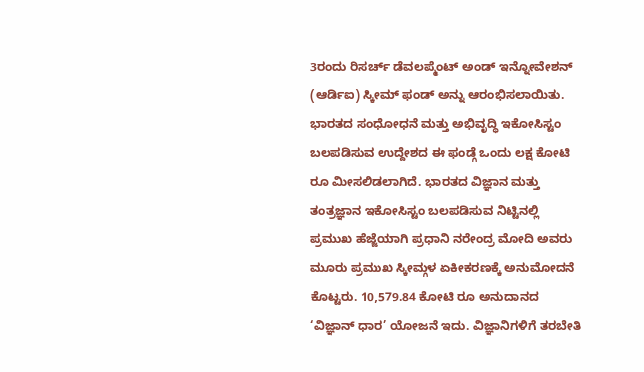3ರಂದು ರಿಸರ್ಚ್ ಡೆವಲಪ್ಮೆಂಟ್ ಅಂಡ್ ಇನ್ನೋವೇಶನ್ (ಆರ್ಡಿಐ) ಸ್ಕೀಮ್ ಫಂಡ್ ಅನ್ನು ಆರಂಭಿಸಲಾಯಿತು. ಭಾರತದ ಸಂಧೋಧನೆ ಮತ್ತು ಅಭಿವೃದ್ಧಿ ಇಕೋಸಿಸ್ಟಂ ಬಲಪಡಿಸುವ ಉದ್ದೇಶದ ಈ ಫಂಡ್ಗೆ ಒಂದು ಲಕ್ಷ ಕೋಟಿ ರೂ ಮೀಸಲಿಡಲಾಗಿದೆ. ಭಾರತದ ವಿಜ್ಞಾನ ಮತ್ತು ತಂತ್ರಜ್ಞಾನ ಇಕೋಸಿಸ್ಟಂ ಬಲಪಡಿಸುವ ನಿಟ್ಟಿನಲ್ಲಿ ಪ್ರಮುಖ ಹೆಜ್ಜೆಯಾಗಿ ಪ್ರಧಾನಿ ನರೇಂದ್ರ ಮೋದಿ ಅವರು ಮೂರು ಪ್ರಮುಖ ಸ್ಕೀಮ್ಗಳ ಏಕೀಕರಣಕ್ಕೆ ಅನುಮೋದನೆ ಕೊಟ್ಟರು. 10,579.84 ಕೋಟಿ ರೂ ಅನುದಾನದ ‘ವಿಜ್ಞಾನ್ ಧಾರ’ ಯೋಜನೆ ಇದು. ವಿಜ್ಞಾನಿಗಳಿಗೆ ತರಬೇತಿ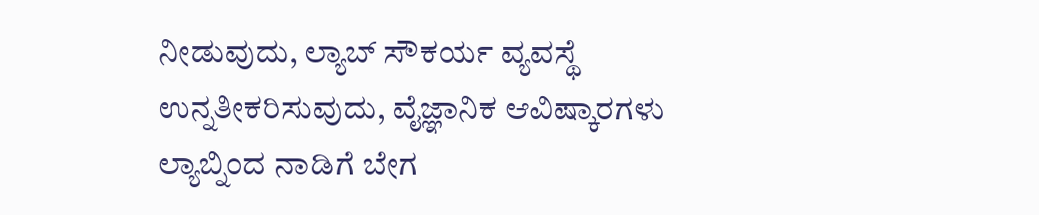ನೀಡುವುದು, ಲ್ಯಾಬ್ ಸೌಕರ್ಯ ವ್ಯವಸ್ಥೆ ಉನ್ನತೀಕರಿಸುವುದು, ವೈಜ್ಞಾನಿಕ ಆವಿಷ್ಕಾರಗಳು ಲ್ಯಾಬ್ನಿಂದ ನಾಡಿಗೆ ಬೇಗ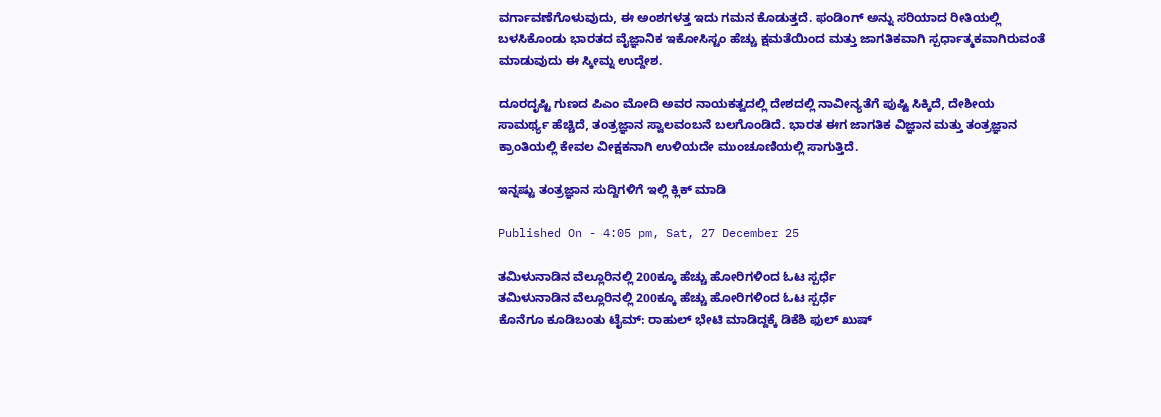ವರ್ಗಾವಣೆಗೊಳುವುದು, ಈ ಅಂಶಗಳತ್ತ ಇದು ಗಮನ ಕೊಡುತ್ತದೆ. ಫಂಡಿಂಗ್ ಅನ್ನು ಸರಿಯಾದ ರೀತಿಯಲ್ಲಿ ಬಳಸಿಕೊಂಡು ಭಾರತದ ವೈಜ್ಞಾನಿಕ ಇಕೋಸಿಸ್ಟಂ ಹೆಚ್ಚು ಕ್ಷಮತೆಯಿಂದ ಮತ್ತು ಜಾಗತಿಕವಾಗಿ ಸ್ಪರ್ಧಾತ್ಮಕವಾಗಿರುವಂತೆ ಮಾಡುವುದು ಈ ಸ್ಕೀಮ್ನ ಉದ್ದೇಶ.

ದೂರದೃಷ್ಟಿ ಗುಣದ ಪಿಎಂ ಮೋದಿ ಅವರ ನಾಯಕತ್ವದಲ್ಲಿ ದೇಶದಲ್ಲಿ ನಾವೀನ್ಯತೆಗೆ ಪುಷ್ಟಿ ಸಿಕ್ಕಿದೆ, ದೇಶೀಯ ಸಾಮರ್ಥ್ಯ ಹೆಚ್ಚಿದೆ, ತಂತ್ರಜ್ಞಾನ ಸ್ವಾಲವಂಬನೆ ಬಲಗೊಂಡಿದೆ. ಭಾರತ ಈಗ ಜಾಗತಿಕ ವಿಜ್ಞಾನ ಮತ್ತು ತಂತ್ರಜ್ಞಾನ ಕ್ರಾಂತಿಯಲ್ಲಿ ಕೇವಲ ವೀಕ್ಷಕನಾಗಿ ಉಳಿಯದೇ ಮುಂಚೂಣಿಯಲ್ಲಿ ಸಾಗುತ್ತಿದೆ.

ಇನ್ನಷ್ಟು ತಂತ್ರಜ್ಞಾನ ಸುದ್ದಿಗಳಿಗೆ ಇಲ್ಲಿ ಕ್ಲಿಕ್ ಮಾಡಿ

Published On - 4:05 pm, Sat, 27 December 25

ತಮಿಳುನಾಡಿನ ವೆಲ್ಲೂರಿನಲ್ಲಿ 200ಕ್ಕೂ ಹೆಚ್ಚು ಹೋರಿಗಳಿಂದ ಓಟ ಸ್ಪರ್ಧೆ
ತಮಿಳುನಾಡಿನ ವೆಲ್ಲೂರಿನಲ್ಲಿ 200ಕ್ಕೂ ಹೆಚ್ಚು ಹೋರಿಗಳಿಂದ ಓಟ ಸ್ಪರ್ಧೆ
ಕೊನೆಗೂ ಕೂಡಿಬಂತು ಟೈಮ್: ರಾಹುಲ್ ಭೇಟಿ ಮಾಡಿದ್ದಕ್ಕೆ ಡಿಕೆಶಿ ಫುಲ್ ಖುಷ್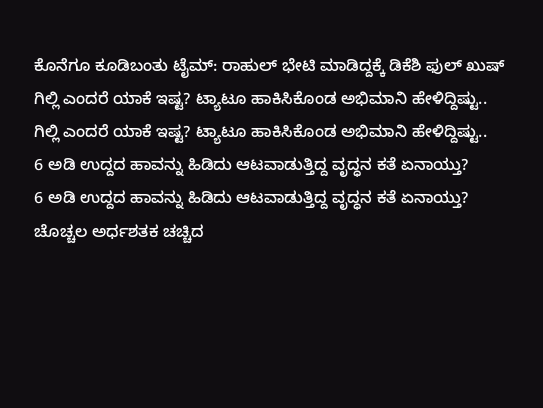ಕೊನೆಗೂ ಕೂಡಿಬಂತು ಟೈಮ್: ರಾಹುಲ್ ಭೇಟಿ ಮಾಡಿದ್ದಕ್ಕೆ ಡಿಕೆಶಿ ಫುಲ್ ಖುಷ್
ಗಿಲ್ಲಿ ಎಂದರೆ ಯಾಕೆ ಇಷ್ಟ? ಟ್ಯಾಟೂ ಹಾಕಿಸಿಕೊಂಡ ಅಭಿಮಾನಿ ಹೇಳಿದ್ದಿಷ್ಟು..
ಗಿಲ್ಲಿ ಎಂದರೆ ಯಾಕೆ ಇಷ್ಟ? ಟ್ಯಾಟೂ ಹಾಕಿಸಿಕೊಂಡ ಅಭಿಮಾನಿ ಹೇಳಿದ್ದಿಷ್ಟು..
6 ಅಡಿ ಉದ್ದದ ಹಾವನ್ನು ಹಿಡಿದು ಆಟವಾಡುತ್ತಿದ್ದ ವೃದ್ಧನ ಕತೆ ಏನಾಯ್ತು?
6 ಅಡಿ ಉದ್ದದ ಹಾವನ್ನು ಹಿಡಿದು ಆಟವಾಡುತ್ತಿದ್ದ ವೃದ್ಧನ ಕತೆ ಏನಾಯ್ತು?
ಚೊಚ್ಚಲ ಅರ್ಧಶತಕ ಚಚ್ಚಿದ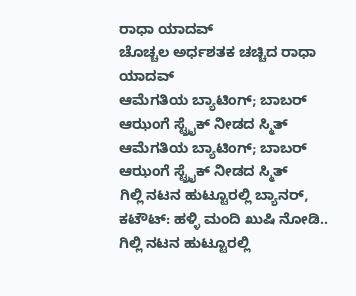ರಾಧಾ ಯಾದವ್
ಚೊಚ್ಚಲ ಅರ್ಧಶತಕ ಚಚ್ಚಿದ ರಾಧಾ ಯಾದವ್
ಆಮೆಗತಿಯ ಬ್ಯಾಟಿಂಗ್‌; ಬಾಬರ್ ಆಝಂಗೆ ಸ್ಟ್ರೈಕ್ ನೀಡದ ಸ್ಮಿತ್
ಆಮೆಗತಿಯ ಬ್ಯಾಟಿಂಗ್‌; ಬಾಬರ್ ಆಝಂಗೆ ಸ್ಟ್ರೈಕ್ ನೀಡದ ಸ್ಮಿತ್
ಗಿಲ್ಲಿ ನಟನ ಹುಟ್ಟೂರಲ್ಲಿ ಬ್ಯಾನರ್, ಕಟೌಟ್: ಹಳ್ಳಿ ಮಂದಿ ಖುಷಿ ನೋಡಿ..
ಗಿಲ್ಲಿ ನಟನ ಹುಟ್ಟೂರಲ್ಲಿ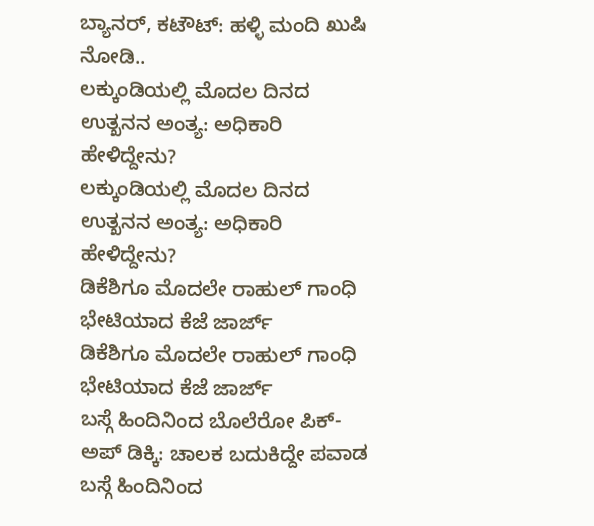ಬ್ಯಾನರ್, ಕಟೌಟ್: ಹಳ್ಳಿ ಮಂದಿ ಖುಷಿ ನೋಡಿ..
ಲಕ್ಕುಂಡಿಯಲ್ಲಿ ಮೊದಲ ದಿನದ ಉತ್ಖನನ ಅಂತ್ಯ: ಅಧಿಕಾರಿ ಹೇಳಿದ್ದೇನು?
ಲಕ್ಕುಂಡಿಯಲ್ಲಿ ಮೊದಲ ದಿನದ ಉತ್ಖನನ ಅಂತ್ಯ: ಅಧಿಕಾರಿ ಹೇಳಿದ್ದೇನು?
ಡಿಕೆಶಿಗೂ ಮೊದಲೇ ರಾಹುಲ್ ಗಾಂಧಿ ಭೇಟಿಯಾದ ಕೆಜೆ ಜಾರ್ಜ್
ಡಿಕೆಶಿಗೂ ಮೊದಲೇ ರಾಹುಲ್ ಗಾಂಧಿ ಭೇಟಿಯಾದ ಕೆಜೆ ಜಾರ್ಜ್
ಬಸ್ಗೆ ಹಿಂದಿನಿಂದ ಬೊಲೆರೋ ಪಿಕ್-ಅಪ್ ಡಿಕ್ಕಿ: ಚಾಲಕ ಬದುಕಿದ್ದೇ ಪವಾಡ
ಬಸ್ಗೆ ಹಿಂದಿನಿಂದ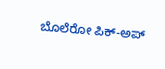ಬೊಲೆರೋ ಪಿಕ್-ಅಪ್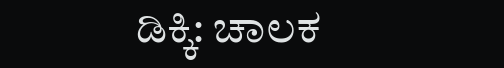ಡಿಕ್ಕಿ: ಚಾಲಕ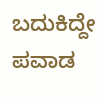ಬದುಕಿದ್ದೇ ಪವಾಡ